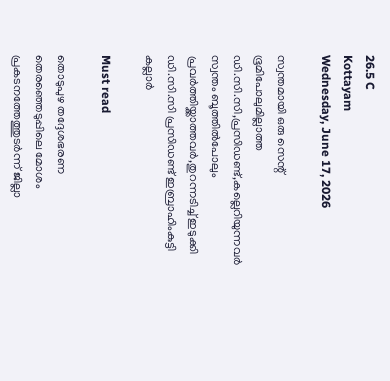26.5 C
Kottayam
Wednesday, June 17, 2026

സ്വന്തമായി ഒരു സെന്റ് ഭൂമിപോലുമില്ലാത്ത ഡി.സി.സി,പ്രസിഡണ്ട്,കല്ലെറിയുന്നവര്‍ സ്വന്തം ബൂത്തില്‍പോലും പ്രവര്‍ത്തിയ്ക്കാത്തവര്‍,തുറന്നടിച്ച് ഇടുക്കി ഡി.സി.സി പ്രസിഡണ്ട് ഇബ്രാഹിംകുട്ടി കല്ലാര്‍

Must read

തൊടുപുഴ തദ്ദേശഭരണ തെരഞ്ഞെടുപ്പിലെ മോശം പ്രകടനത്തേത്തുടര്‍ന്ന് ജില്ലാ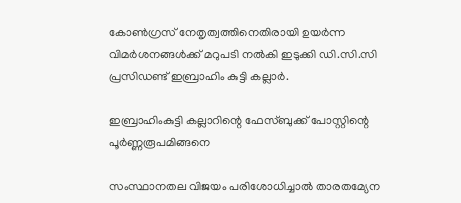കോണ്‍ഗ്രസ് നേതൃത്വത്തിനെതിരായി ഉയര്‍ന്ന വിമര്‍ശനങ്ങള്‍ക്ക് മറുപടി നല്‍കി ഇടുക്കി ഡി.സി.സി പ്രസിഡണ്ട് ഇബ്രാഹിം കുട്ടി കല്ലാര്‍.

ഇബ്രാഹിംകുട്ടി കല്ലാറിന്റെ ഫേസ്ബുക്ക് പോസ്റ്റിന്റെ പൂര്‍ണ്ണരൂപമിങ്ങനെ

സംസ്ഥാനതല വിജയം പരിശോധിച്ചാല്‍ താരതമ്യേന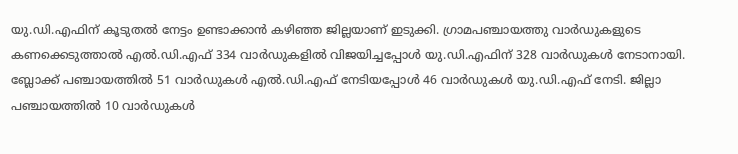യു.ഡി.എഫിന് കൂടുതല്‍ നേട്ടം ഉണ്ടാക്കാന്‍ കഴിഞ്ഞ ജില്ലയാണ് ഇടുക്കി. ഗ്രാമപഞ്ചായത്തു വാര്‍ഡുകളുടെ കണക്കെടുത്താല്‍ എല്‍.ഡി.എഫ് 334 വാര്‍ഡുകളില്‍ വിജയിച്ചപ്പോള്‍ യു.ഡി.എഫിന് 328 വാര്‍ഡുകള്‍ നേടാനായി. ബ്ലോക്ക് പഞ്ചായത്തില്‍ 51 വാര്‍ഡുകള്‍ എല്‍.ഡി.എഫ് നേടിയപ്പോള്‍ 46 വാര്‍ഡുകള്‍ യു.ഡി.എഫ് നേടി. ജില്ലാ പഞ്ചായത്തില്‍ 10 വാര്‍ഡുകള്‍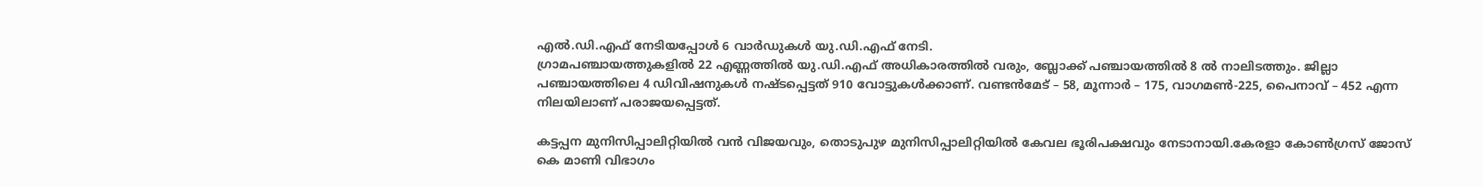എല്‍.ഡി.എഫ് നേടിയപ്പോള്‍ 6 വാര്‍ഡുകള്‍ യു.ഡി.എഫ് നേടി.
ഗ്രാമപഞ്ചായത്തുകളില്‍ 22 എണ്ണത്തില്‍ യു.ഡി.എഫ് അധികാരത്തില്‍ വരും, ബ്ലോക്ക് പഞ്ചായത്തില്‍ 8 ല്‍ നാലിടത്തും. ജില്ലാ പഞ്ചായത്തിലെ 4 ഡിവിഷനുകള്‍ നഷ്ടപ്പെട്ടത് 910 വോട്ടുകള്‍ക്കാണ്. വണ്ടന്‍മേട് – 58, മൂന്നാര്‍ – 175, വാഗമണ്‍-225, പൈനാവ് – 452 എന്ന നിലയിലാണ് പരാജയപ്പെട്ടത്.

കട്ടപ്പന മുനിസിപ്പാലിറ്റിയില്‍ വന്‍ വിജയവും, തൊടുപുഴ മുനിസിപ്പാലിറ്റിയില്‍ കേവല ഭൂരിപക്ഷവും നേടാനായി.കേരളാ കോണ്‍ഗ്രസ് ജോസ് കെ മാണി വിഭാഗം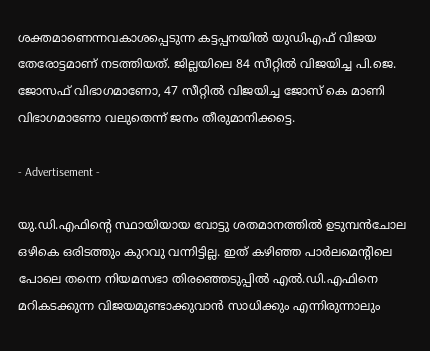ശക്തമാണെന്നവകാശപ്പെടുന്ന കട്ടപ്പനയില്‍ യുഡിഎഫ് വിജയ തേരോട്ടമാണ് നടത്തിയത്. ജില്ലയിലെ 84 സീറ്റില്‍ വിജയിച്ച പി.ജെ. ജോസഫ് വിഭാഗമാണോ, 47 സീറ്റില്‍ വിജയിച്ച ജോസ് കെ മാണി വിഭാഗമാണോ വലുതെന്ന് ജനം തീരുമാനിക്കട്ടെ.

- Advertisement -

യു.ഡി.എഫിന്റെ സ്ഥായിയായ വോട്ടു ശതമാനത്തില്‍ ഉടുമ്പന്‍ചോല ഒഴികെ ഒരിടത്തും കുറവു വന്നിട്ടില്ല. ഇത് കഴിഞ്ഞ പാർലമെൻ്റിലെ പോലെ തന്നെ നിയമസഭാ തിരഞ്ഞെടുപ്പില്‍ എല്‍.ഡി.എഫിനെ മറികടക്കുന്ന വിജയമുണ്ടാക്കുവാൻ സാധിക്കും എന്നിരുന്നാലും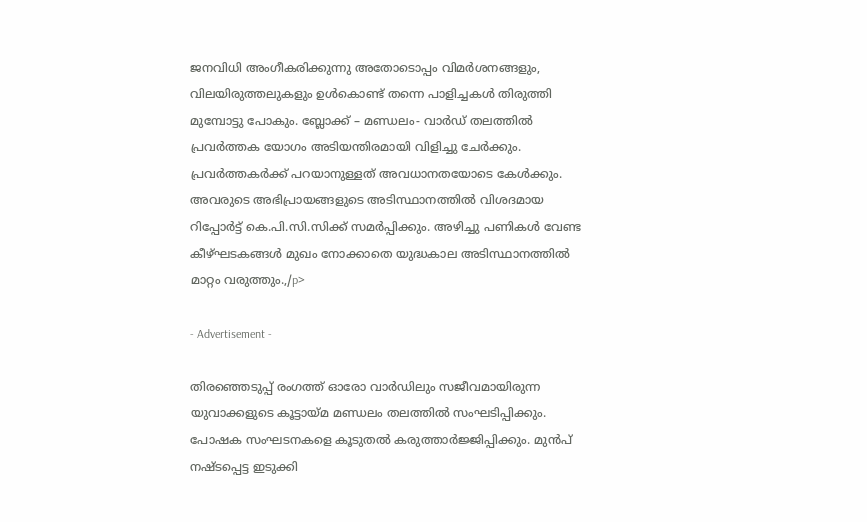ജനവിധി അംഗീകരിക്കുന്നു അതോടൊപ്പം വിമര്‍ശനങ്ങളും, വിലയിരുത്തലുകളും ഉള്‍കൊണ്ട് തന്നെ പാളിച്ചകള്‍ തിരുത്തി മുമ്പോട്ടു പോകും. ബ്ലോക്ക് – മണ്ഡലം- വാര്‍ഡ് തലത്തില്‍ പ്രവര്‍ത്തക യോഗം അടിയന്തിരമായി വിളിച്ചു ചേര്‍ക്കും. പ്രവര്‍ത്തകര്‍ക്ക് പറയാനുള്ളത് അവധാനതയോടെ കേള്‍ക്കും. അവരുടെ അഭിപ്രായങ്ങളുടെ അടിസ്ഥാനത്തില്‍ വിശദമായ റിപ്പോര്‍ട്ട് കെ.പി.സി.സിക്ക് സമര്‍പ്പിക്കും. അഴിച്ചു പണികൾ വേണ്ട കീഴ്ഘടകങ്ങള്‍ മുഖം നോക്കാതെ യുദ്ധകാല അടിസ്ഥാനത്തില്‍ മാറ്റം വരുത്തും.,/p>

- Advertisement -

തിരഞ്ഞെടുപ്പ് രംഗത്ത് ഓരോ വാര്‍ഡിലും സജീവമായിരുന്ന യുവാക്കളുടെ കൂട്ടായ്മ മണ്ഡലം തലത്തില്‍ സംഘടിപ്പിക്കും. പോഷക സംഘടനകളെ കൂടുതല്‍ കരുത്താര്‍ജ്ജിപ്പിക്കും. മുന്‍പ് നഷ്ടപ്പെട്ട ഇടുക്കി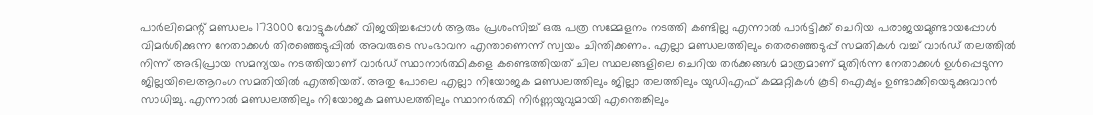പാര്‍ലിമെന്റ് മണ്ഡലം 173000 വോട്ടുകള്‍ക്ക് വിജയിച്ചപ്പോള്‍ ആരും പ്രശംസിച്ച് ഒരു പത്ര സമ്മേളനം നടത്തി കണ്ടില്ല എന്നാൽ പാർട്ടിക്ക് ചെറിയ പരാജയമുണ്ടായപ്പോള്‍ വിമര്‍ശിക്കുന്ന നേതാക്കള്‍ തിരഞ്ഞെടുപ്പില്‍ അവരുടെ സംഭാവന എന്താണെന്ന് സ്വയം ചിന്തിക്കണം. എല്ലാ മണ്ഡലത്തിലും തെരഞ്ഞെടുപ്പ് സമതികൾ വച്ച് വാർഡ് തലത്തിൽ നിന്ന് അഭിപ്രായ സമന്യയം നടത്തിയാണ് വാർഡ് സ്ഥാനാർത്ഥികളെ കണ്ടെത്തിയത് ചില സ്ഥലങ്ങളിലെ ചെറിയ തർക്കങ്ങൾ മാത്രമാണ് മുതിർന്ന നേതാക്കൾ ഉൾപ്പെടുന്ന ജില്ലയിലെആറംഗ സമതിയിൽ എത്തിയത്. അതു പോലെ എല്ലാ നിയോജക മണ്ഡലത്തിലും ജില്ലാ തലത്തിലും യുഡിഎഫ് കമ്മറ്റികൾ കൂടി ഐക്യം ഉണ്ടാക്കിയെടുക്കുവാൻ സാധിച്ചു. എന്നാൽ മണ്ഡലത്തിലും നിയോജക മണ്ഡലത്തിലും സ്ഥാനർത്ഥി നിർണ്ണയുവുമായി എന്തെങ്കിലും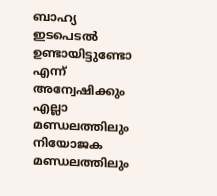ബാഹ്യ ഇടപെടൽ ഉണ്ടായിട്ടുണ്ടോ എന്ന് അന്വേഷിക്കും എല്ലാ മണ്ഡലത്തിലും നിയോജക മണ്ഡലത്തിലും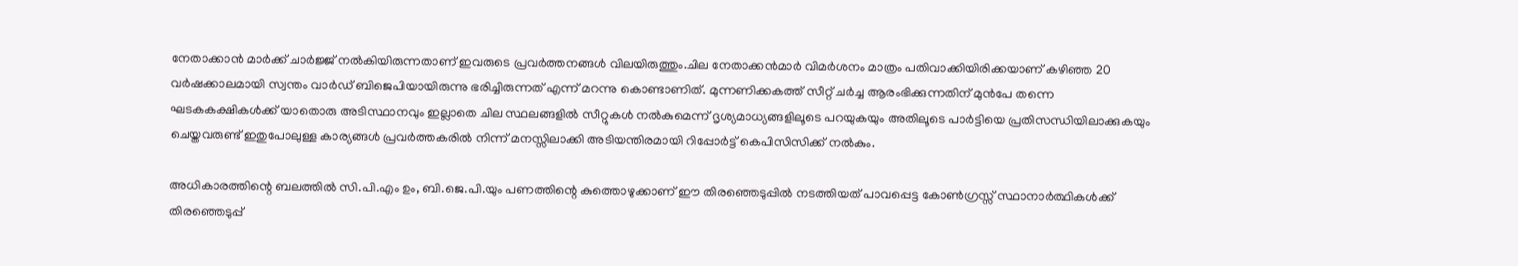നേതാക്കാൻ മാർക്ക് ചാർജ്ജ് നൽകിയിരുന്നതാണ് ഇവരുടെ പ്രവർത്തനങ്ങൾ വിലയിരുത്തും.ചില നേതാക്കൻമാർ വിമർശനം മാത്രം പതിവാക്കിയിരിക്കയാണ് കഴിഞ്ഞ 20 വർഷക്കാലമായി സ്വന്തം വാർഡ് ബിജെപിയായിരുന്നു ഭരിച്ചിരുന്നത് എന്ന് മറന്നു കൊണ്ടാണിത്. മുന്നണിക്കകത്ത് സീറ്റ് ചർച്ച ആരംഭിക്കുന്നതിന് മുൻപേ തന്നെ ഘടകകക്ഷികൾക്ക് യാതൊരു അടിസ്ഥാനവും ഇല്ലാതെ ചില സ്ഥലങ്ങളിൽ സീറ്റുകൾ നൽകുമെന്ന് ദൃശ്യമാധ്യങ്ങളിലൂടെ പറയുകയും അതിലൂടെ പാർട്ടിയെ പ്രതിസന്ധിയിലാക്കുകയും ചെയ്തവരുണ്ട് ഇതുപോലുള്ള കാര്യങ്ങൾ പ്രവർത്തകരിൽ നിന്ന് മനസ്സിലാക്കി അടിയന്തിരമായി റിപ്പോർട്ട്‌ കെപിസിസിക്ക് നൽകും.

അധികാരത്തിന്റെ ബലത്തില്‍ സി.പി.എം ഉം, ബി.ജെ.പി.യും പണത്തിന്റെ കുത്തൊഴുക്കാണ് ഈ തിരഞ്ഞെടുപ്പില്‍ നടത്തിയത് പാവപ്പെട്ട കോണ്‍ഗ്രസ്സ് സ്ഥാനാര്‍ത്ഥികള്‍ക്ക് തിരഞ്ഞെടുപ്പ്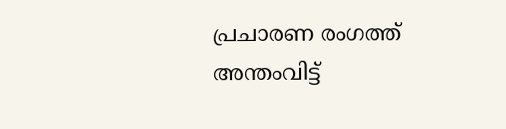പ്രചാരണ രംഗത്ത് അന്തംവിട്ട്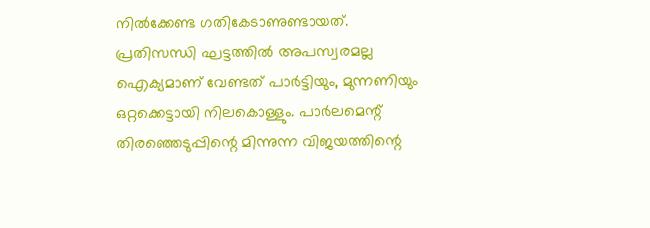നില്‍ക്കേണ്ട ഗതികേടാണുണ്ടായത്. പ്രതിസന്ധി ഘട്ടത്തില്‍ അപസ്വരമല്ല ഐക്യമാണ് വേണ്ടത് പാര്‍ട്ടിയും, മുന്നണിയും ഒറ്റക്കെട്ടായി നിലകൊള്ളും. പാര്‍ലമെന്റ് തിരഞ്ഞെടുപ്പിന്റെ മിന്നുന്ന വിജയത്തിന്റെ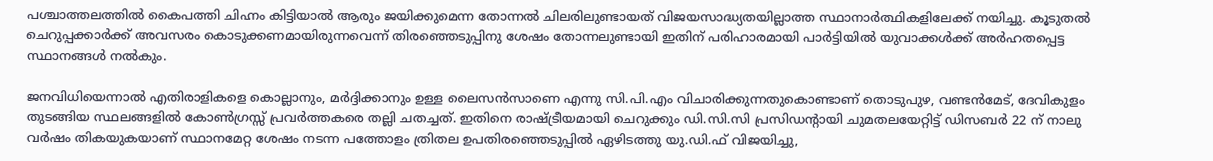പശ്ചാത്തലത്തില്‍ കൈപത്തി ചിഹ്നം കിട്ടിയാല്‍ ആരും ജയിക്കുമെന്ന തോന്നല്‍ ചിലരിലുണ്ടായത് വിജയസാദ്ധ്യതയില്ലാത്ത സ്ഥാനാര്‍ത്ഥികളിലേക്ക് നയിച്ചു. കൂടുതൽ ചെറുപ്പക്കാര്‍ക്ക് അവസരം കൊടുക്കണമായിരുന്നവെന്ന് തിരഞ്ഞെടുപ്പിനു ശേഷം തോന്നലുണ്ടായി ഇതിന് പരിഹാരമായി പാർട്ടിയിൽ യുവാക്കൾക്ക് അർഹതപ്പെട്ട സ്ഥാനങ്ങൾ നൽകും.

ജനവിധിയെന്നാല്‍ എതിരാളികളെ കൊല്ലാനും, മര്‍ദ്ദിക്കാനും ഉള്ള ലൈസന്‍സാണെ എന്നു സി.പി.എം വിചാരിക്കുന്നതുകൊണ്ടാണ് തൊടുപുഴ, വണ്ടന്‍മേട്, ദേവികുളം തുടങ്ങിയ സ്ഥലങ്ങളില്‍ കോണ്‍ഗ്രസ്സ് പ്രവര്‍ത്തകരെ തല്ലി ചതച്ചത്. ഇതിനെ രാഷ്ട്രീയമായി ചെറുക്കും ഡി.സി.സി പ്രസിഡന്റായി ചുമതലയേറ്റിട്ട് ഡിസബര്‍ 22 ന് നാലു വര്‍ഷം തികയുകയാണ് സ്ഥാനമേറ്റ ശേഷം നടന്ന പത്തോളം ത്രിതല ഉപതിരഞ്ഞെടുപ്പില്‍ ഏഴിടത്തു യു.ഡി.ഫ് വിജയിച്ചു,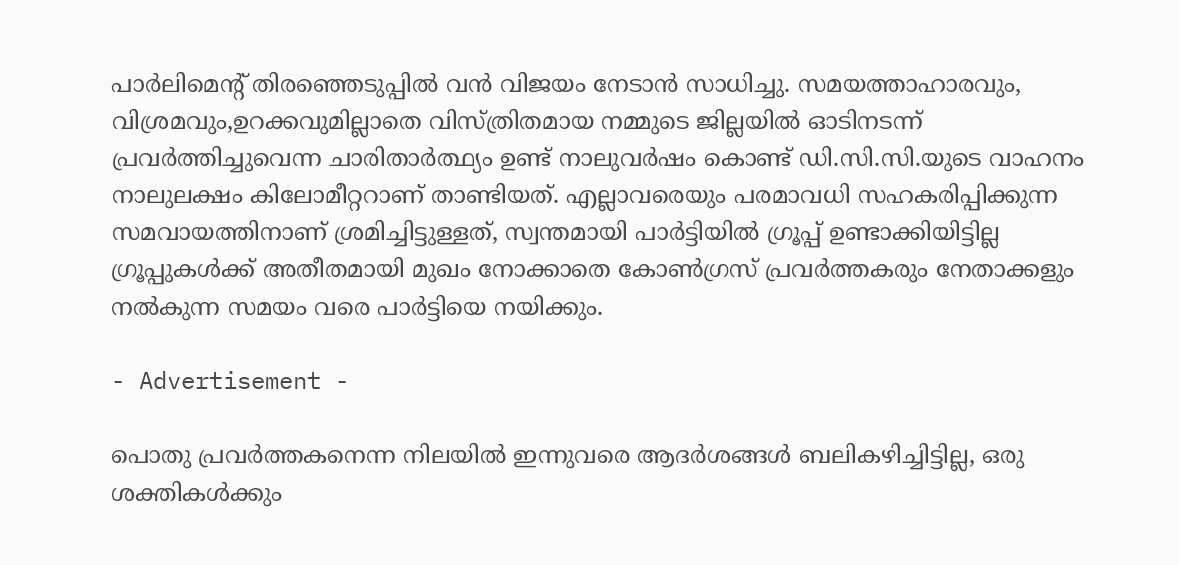പാര്‍ലിമെന്റ് തിരഞ്ഞെടുപ്പില്‍ വന്‍ വിജയം നേടാൻ സാധിച്ചു. സമയത്താഹാരവും, വിശ്രമവും,ഉറക്കവുമില്ലാതെ വിസ്ത്രിതമായ നമ്മുടെ ജില്ലയില്‍ ഓടിനടന്ന് പ്രവര്‍ത്തിച്ചുവെന്ന ചാരിതാര്‍ത്ഥ്യം ഉണ്ട് നാലുവര്‍ഷം കൊണ്ട് ഡി.സി.സി.യുടെ വാഹനം നാലുലക്ഷം കിലോമീറ്ററാണ് താണ്ടിയത്. എല്ലാവരെയും പരമാവധി സഹകരിപ്പിക്കുന്ന സമവായത്തിനാണ് ശ്രമിച്ചിട്ടുള്ളത്, സ്വന്തമായി പാര്‍ട്ടിയില്‍ ഗ്രൂപ്പ് ഉണ്ടാക്കിയിട്ടില്ല ഗ്രൂപ്പുകള്‍ക്ക് അതീതമായി മുഖം നോക്കാതെ കോൺഗ്രസ് പ്രവർത്തകരും നേതാക്കളും നൽകുന്ന സമയം വരെ പാര്‍ട്ടിയെ നയിക്കും.

- Advertisement -

പൊതു പ്രവര്‍ത്തകനെന്ന നിലയില്‍ ഇന്നുവരെ ആദര്‍ശങ്ങള്‍ ബലികഴിച്ചിട്ടില്ല, ഒരു ശക്തികള്‍ക്കും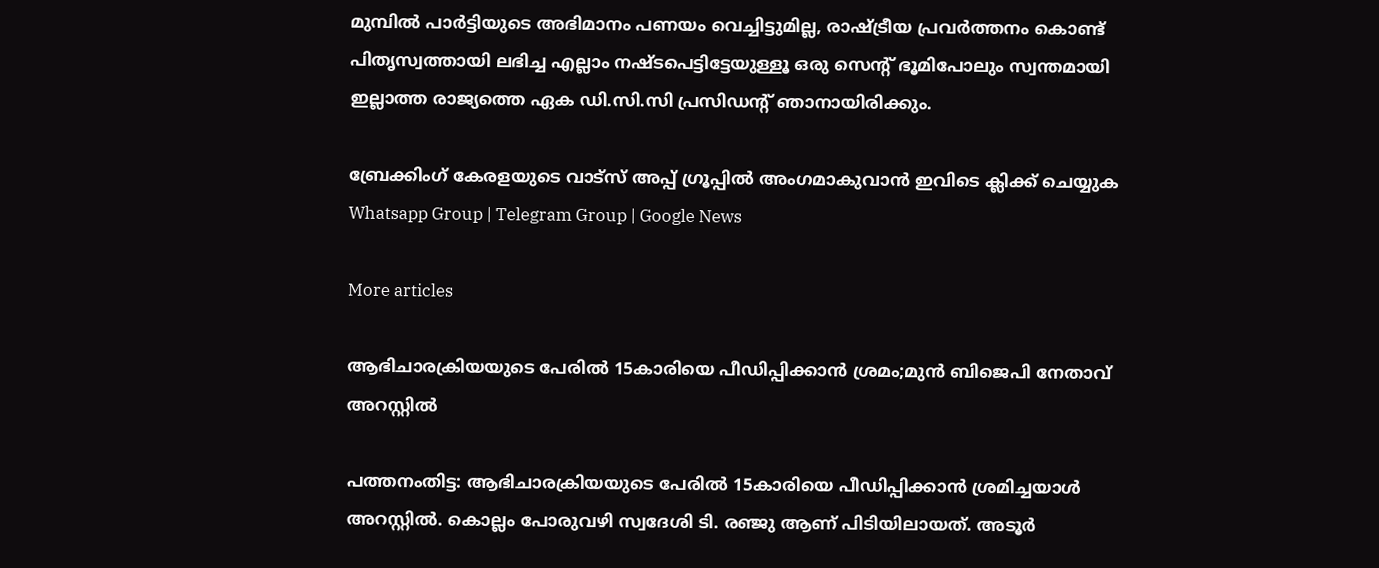മുമ്പില്‍ പാര്‍ട്ടിയുടെ അഭിമാനം പണയം വെച്ചിട്ടുമില്ല, രാഷ്ട്രീയ പ്രവര്‍ത്തനം കൊണ്ട് പിതൃസ്വത്തായി ലഭിച്ച എല്ലാം നഷ്ടപെട്ടിട്ടേയുള്ളൂ ഒരു സെന്റ് ഭൂമിപോലും സ്വന്തമായി ഇല്ലാത്ത രാജ്യത്തെ ഏക ഡി.സി.സി പ്രസിഡന്റ് ഞാനായിരിക്കും.

ബ്രേക്കിംഗ് കേരളയുടെ വാട്സ് അപ്പ് ഗ്രൂപ്പിൽ അംഗമാകുവാൻ ഇവിടെ ക്ലിക്ക് ചെയ്യുക Whatsapp Group | Telegram Group | Google News

More articles

ആഭിചാരക്രിയയുടെ പേരിൽ 15കാരിയെ പീഡിപ്പിക്കാൻ ശ്രമം;മുൻ ബിജെപി നേതാവ് അറസ്റ്റിൽ

പത്തനംതിട്ട: ആഭിചാരക്രിയയുടെ പേരിൽ 15കാരിയെ പീഡിപ്പിക്കാൻ ശ്രമിച്ചയാൾ അറസ്റ്റിൽ. കൊല്ലം പോരുവഴി സ്വദേശി ടി. രഞ്ജു ആണ് പിടിയിലായത്. അടൂർ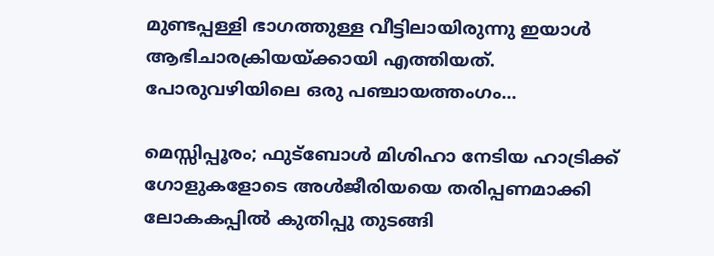മുണ്ടപ്പള്ളി ഭാഗത്തുള്ള വീട്ടിലായിരുന്നു ഇയാൾ ആഭിചാരക്രിയയ്ക്കായി എത്തിയത്. പോരുവഴിയിലെ ഒരു പഞ്ചായത്തംഗം...

മെസ്സിപ്പൂരം; ഫുട്‌ബോള്‍ മിശിഹാ നേടിയ ഹാട്രിക്ക് ഗോളുകളോടെ അള്‍ജീരിയയെ തരിപ്പണമാക്കി ലോകകപ്പില്‍ കുതിപ്പു തുടങ്ങി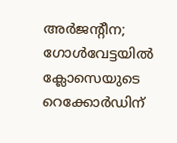അര്‍ജന്റീന; ഗോള്‍വേട്ടയില്‍ ക്ലോസെയുടെ റെക്കോര്‍ഡിന്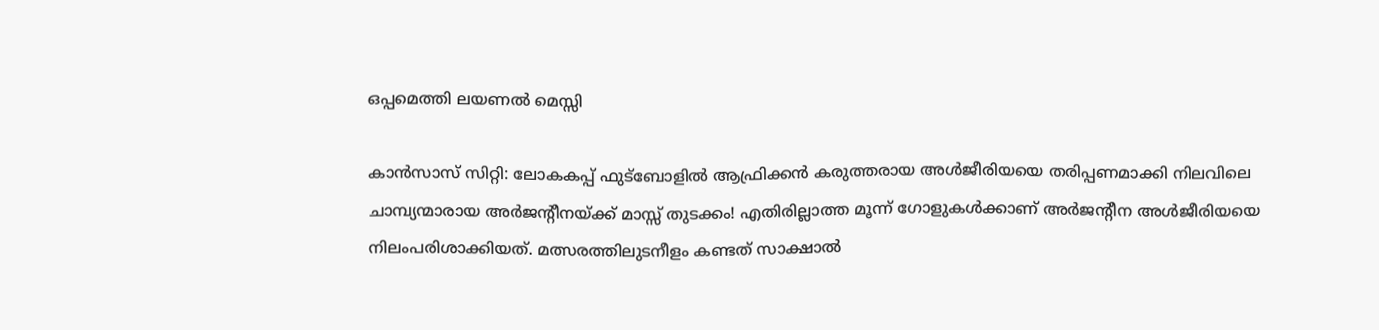ഒപ്പമെത്തി ലയണല്‍ മെസ്സി

കാന്‍സാസ് സിറ്റി: ലോകകപ്പ് ഫുട്‌ബോളില്‍ ആഫ്രിക്കന്‍ കരുത്തരായ അള്‍ജീരിയയെ തരിപ്പണമാക്കി നിലവിലെ ചാമ്പ്യന്മാരായ അര്‍ജന്റീനയ്ക്ക് മാസ്സ് തുടക്കം! എതിരില്ലാത്ത മൂന്ന് ഗോളുകള്‍ക്കാണ് അര്‍ജന്റീന അള്‍ജീരിയയെ നിലംപരിശാക്കിയത്. മത്സരത്തിലുടനീളം കണ്ടത് സാക്ഷാല്‍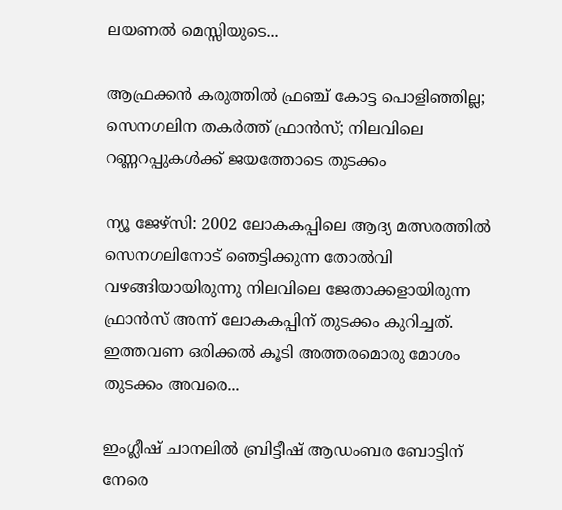ലയണല്‍ മെസ്സിയുടെ...

ആഫ്രക്കൻ കരുത്തിൽ ഫ്രഞ്ച് കോട്ട പൊളിഞ്ഞില്ല; സെനഗലിന തകർത്ത് ഫ്രാൻസ്; നിലവിലെ റണ്ണറപ്പുകൾക്ക് ജയത്തോടെ തുടക്കം

ന്യൂ ജേഴ്‌സി: 2002 ലോകകപ്പിലെ ആദ്യ മത്സരത്തിൽ സെനഗലിനോട് ഞെട്ടിക്കുന്ന തോൽവി വഴങ്ങിയായിരുന്നു നിലവിലെ ജേതാക്കളായിരുന്ന ഫ്രാൻസ് അന്ന് ലോകകപ്പിന് തുടക്കം കുറിച്ചത്. ഇത്തവണ ഒരിക്കൽ കൂടി അത്തരമൊരു മോശം തുടക്കം അവരെ...

ഇംഗ്ലീഷ് ചാനലിൽ ബ്രിട്ടീഷ് ആഡംബര ബോട്ടിന് നേരെ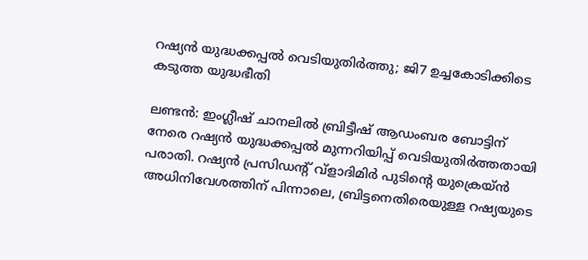റഷ്യൻ യുദ്ധക്കപ്പൽ വെടിയുതിർത്തു; ജി7 ഉച്ചകോടിക്കിടെ കടുത്ത യുദ്ധഭീതി

ലണ്ടൻ: ഇംഗ്ലീഷ് ചാനലിൽ ബ്രിട്ടീഷ് ആഡംബര ബോട്ടിന് നേരെ റഷ്യൻ യുദ്ധക്കപ്പൽ മുന്നറിയിപ്പ് വെടിയുതിർത്തതായി പരാതി. റഷ്യൻ പ്രസിഡന്റ് വ്ളാദിമിർ പുടിന്റെ യുക്രെയ്ൻ അധിനിവേശത്തിന് പിന്നാലെ, ബ്രിട്ടനെതിരെയുള്ള റഷ്യയുടെ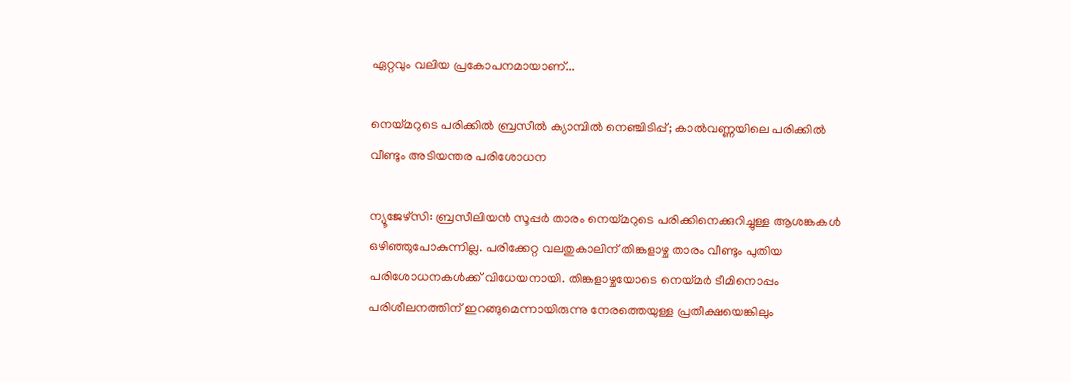ഏറ്റവും വലിയ പ്രകോപനമായാണ്...

നെയ്മറുടെ പരിക്കിൽ ബ്രസീൽ ക്യാമ്പിൽ നെഞ്ചിടിപ്പ്; കാൽവണ്ണയിലെ പരിക്കിൽ വീണ്ടും അടിയന്തര പരിശോധന

ന്യൂജേഴ്‌സി: ബ്രസീലിയൻ സൂപ്പർ താരം നെയ്മറുടെ പരിക്കിനെക്കുറിച്ചുള്ള ആശങ്കകൾ ഒഴിഞ്ഞുപോകുന്നില്ല. പരിക്കേറ്റ വലതുകാലിന് തിങ്കളാഴ്ച താരം വീണ്ടും പുതിയ പരിശോധനകൾക്ക് വിധേയനായി. തിങ്കളാഴ്ചയോടെ നെയ്മർ ടീമിനൊപ്പം പരിശീലനത്തിന് ഇറങ്ങുമെന്നായിരുന്നു നേരത്തെയുള്ള പ്രതീക്ഷയെങ്കിലും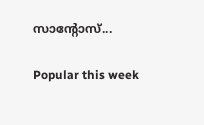സാന്റോസ്...

Popular this week